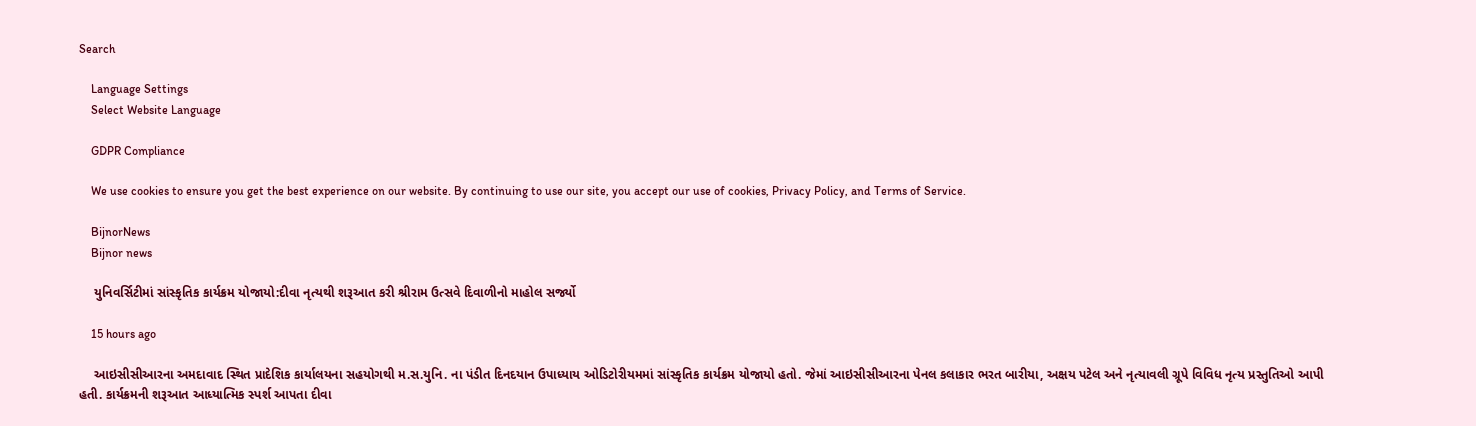Search

    Language Settings
    Select Website Language

    GDPR Compliance

    We use cookies to ensure you get the best experience on our website. By continuing to use our site, you accept our use of cookies, Privacy Policy, and Terms of Service.

    BijnorNews
    Bijnor news

    યુનિવર્સિટીમાં સાંસ્કૃતિક કાર્યક્રમ યોજાયો:દીવા નૃત્યથી શરૂઆત કરી શ્રીરામ ઉત્સવે દિવાળીનો માહોલ સર્જ્યો

    15 hours ago

    આઇસીસીઆરના અમદાવાદ સ્થિત પ્રાદેશિક કાર્યાલયના સહયોગથી મ.સ.યુનિ. ના પંડીત દિનદયાન ઉપાધ્યાય ઓડિટોરીયમમાં સાંસ્કૃતિક કાર્યક્રમ યોજાયો હતો. જેમાં આઇસીસીઆરના પેનલ કલાકાર ભરત બારીયા, અક્ષય પટેલ અને નૃત્યાવલી ગ્રૂપે વિવિધ નૃત્ય પ્રસ્તુતિઓ આપી હતી. કાર્યક્રમની શરૂઆત આધ્યાત્મિક સ્પર્શ આપતા દીવા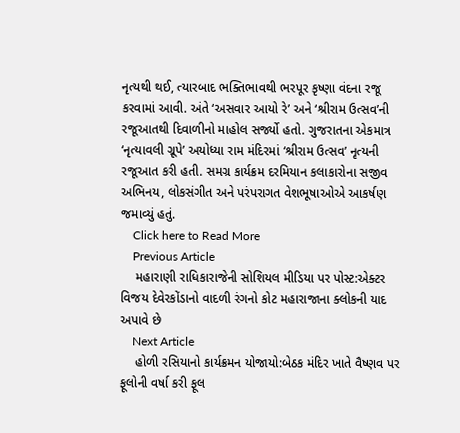નૃત્યથી થઈ, ત્યારબાદ ભક્તિભાવથી ભરપૂર કૃષ્ણા વંદના રજૂ કરવામાં આવી. અંતે ‘અસવાર આયો રે’ અને ‘શ્રીરામ ઉત્સવ’ની રજૂઆતથી દિવાળીનો માહોલ સર્જ્યો હતો. ગુજરાતના એકમાત્ર ‘નૃત્યાવલી ગ્રૂપે’ અયોધ્યા રામ મંદિરમાં ‘શ્રીરામ ઉત્સવ’ નૃત્યની રજૂઆત કરી હતી. સમગ્ર કાર્યક્રમ દરમિયાન કલાકારોના સજીવ અભિનય, લોકસંગીત અને પરંપરાગત વેશભૂષાઓએ આકર્ષણ જમાવ્યું હતું.
    Click here to Read More
    Previous Article
    મહારાણી રાધિકારાજેની સોશિયલ મીડિયા પર પોસ્ટ:એક્ટર વિજય દેવેરકોંડાનો વાદળી રંગનો કોટ મહારાજાના ક્લોકની યાદ અપાવે છે
    Next Article
    હોળી રસિયાનો કાર્યક્રમન યોજાયો:બેઠક મંદિર ખાતે વૈષ્ણવ પર ફૂલોની વર્ષા કરી ફૂલ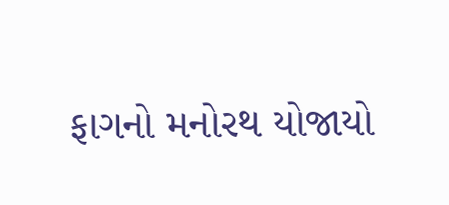ફાગનો મનોરથ યોજાયો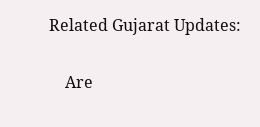Related Gujarat Updates:

    Are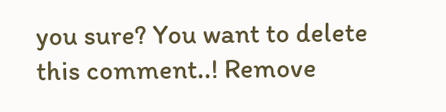you sure? You want to delete this comment..! Remove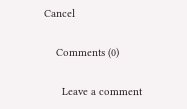Cancel

    Comments (0)

      Leave a comment